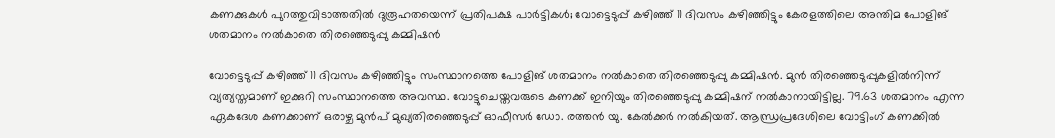കണക്കുകള്‍ പുറത്തുവിടാത്തതില്‍ ദുരൂഹതയെന്ന് പ്രതിപക്ഷ പാര്‍ട്ടികള്‍; വോട്ടെടുപ്പ് കഴിഞ്ഞ് 11 ദിവസം കഴിഞ്ഞിട്ടും കേരളത്തിലെ അന്തിമ പോളിങ് ശതമാനം നല്‍കാതെ തിരഞ്ഞെടുപ്പു കമ്മിഷന്‍

വോട്ടെടുപ്പ് കഴിഞ്ഞ് 11 ദിവസം കഴിഞ്ഞിട്ടും സംസ്ഥാനത്തെ പോളിങ് ശതമാനം നല്‍കാതെ തിരഞ്ഞെടുപ്പു കമ്മിഷന്‍. മുന്‍ തിരഞ്ഞെടുപ്പുകളില്‍നിന്ന് വ്യത്യസ്തമാണ് ഇക്കുറി സംസ്ഥാനത്തെ അവസ്ഥ. വോട്ടുചെയ്തവരുടെ കണക്ക് ഇനിയും തിരഞ്ഞെടുപ്പു കമ്മിഷന് നല്‍കാനായിട്ടില്ല. 79.63 ശതമാനം എന്ന ഏകദേശ കണക്കാണ് ഒരാഴ്ച മുന്‍പ് മുഖ്യതിരഞ്ഞെടുപ്പ് ഓഫീസര്‍ ഡോ. രത്തന്‍ യു. കേല്‍ക്കര്‍ നല്‍കിയത്. ആന്ധ്രപ്രദേശിലെ വോട്ടിംഗ് കണക്കില്‍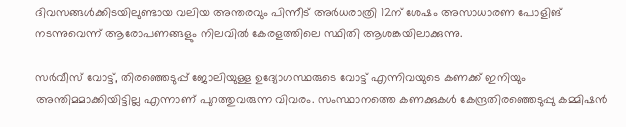ദിവസങ്ങള്‍ക്കിടയിലുണ്ടായ വലിയ അന്തരവും പിന്നീട് അര്‍ധരാത്രി 12ന് ശേഷം അസാധാരണ പോളിങ് നടന്നുവെന്ന് ആരോപണങ്ങളും നിലവില്‍ കേരളത്തിലെ സ്ഥിതി ആശങ്കയിലാക്കുന്നു.

സര്‍വീസ് വോട്ട്, തിരഞ്ഞെടുപ്പ് ജോലിയുള്ള ഉദ്യോഗസ്ഥരുടെ വോട്ട് എന്നിവയുടെ കണക്ക് ഇനിയും അന്തിമമാക്കിയിട്ടില്ല എന്നാണ് പുറത്തുവരുന്ന വിവരം. സംസ്ഥാനത്തെ കണക്കുകള്‍ കേന്ദ്രതിരഞ്ഞെടുപ്പു കമ്മിഷന്‍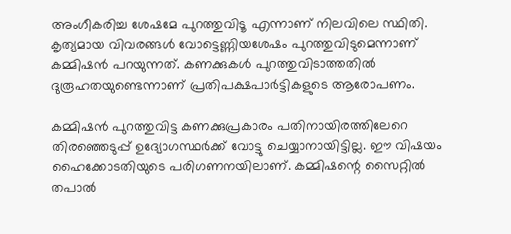അംഗീകരിച്ച ശേഷമേ പുറത്തുവിടൂ എന്നാണ് നിലവിലെ സ്ഥിതി. കൃത്യമായ വിവരങ്ങള്‍ വോട്ടെണ്ണിയശേഷം പുറത്തുവിടുമെന്നാണ് കമ്മിഷന്‍ പറയുന്നത്. കണക്കുകള്‍ പുറത്തുവിടാത്തതില്‍ ദുരൂഹതയുണ്ടെന്നാണ് പ്രതിപക്ഷപാര്‍ട്ടികളുടെ ആരോപണം.

കമ്മിഷന്‍ പുറത്തുവിട്ട കണക്കുപ്രകാരം പതിനായിരത്തിലേറെ തിരഞ്ഞെടുപ്പ് ഉദ്യോഗസ്ഥര്‍ക്ക് വോട്ടു ചെയ്യാനായിട്ടില്ല. ഈ വിഷയം ഹൈക്കോടതിയുടെ പരിഗണനയിലാണ്. കമ്മിഷന്റെ സൈറ്റില്‍ തപാല്‍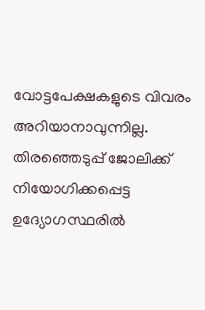വോട്ടപേക്ഷകളുടെ വിവരം അറിയാനാവുന്നില്ല. തിരഞ്ഞെടുപ്പ് ജോലിക്ക് നിയോഗിക്കപ്പെട്ട ഉദ്യോഗസ്ഥരില്‍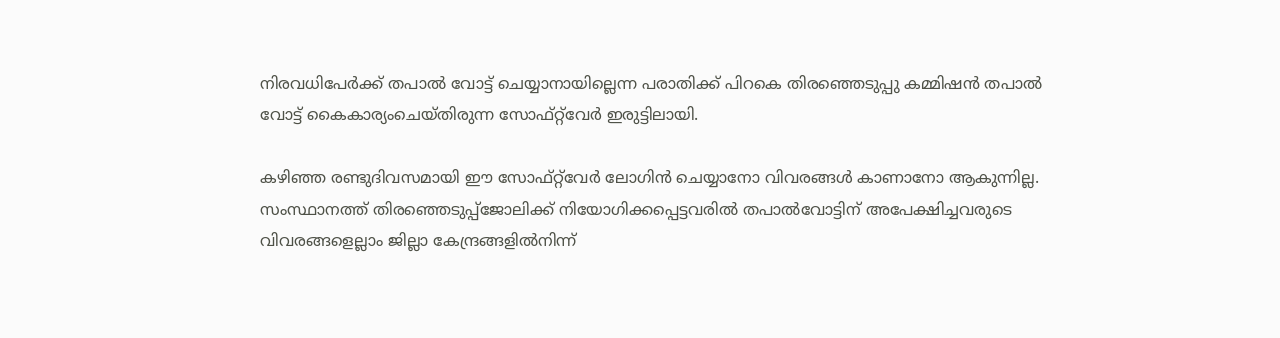നിരവധിപേര്‍ക്ക് തപാല്‍ വോട്ട് ചെയ്യാനായില്ലെന്ന പരാതിക്ക് പിറകെ തിരഞ്ഞെടുപ്പു കമ്മിഷന്‍ തപാല്‍ വോട്ട് കൈകാര്യംചെയ്തിരുന്ന സോഫ്റ്റ്‌വേര്‍ ഇരുട്ടിലായി.

കഴിഞ്ഞ രണ്ടുദിവസമായി ഈ സോഫ്റ്റ്‌വേര്‍ ലോഗിന്‍ ചെയ്യാനോ വിവരങ്ങള്‍ കാണാനോ ആകുന്നില്ല. സംസ്ഥാനത്ത് തിരഞ്ഞെടുപ്പ്‌ജോലിക്ക് നിയോഗിക്കപ്പെട്ടവരില്‍ തപാല്‍വോട്ടിന് അപേക്ഷിച്ചവരുടെ വിവരങ്ങളെല്ലാം ജില്ലാ കേന്ദ്രങ്ങളില്‍നിന്ന്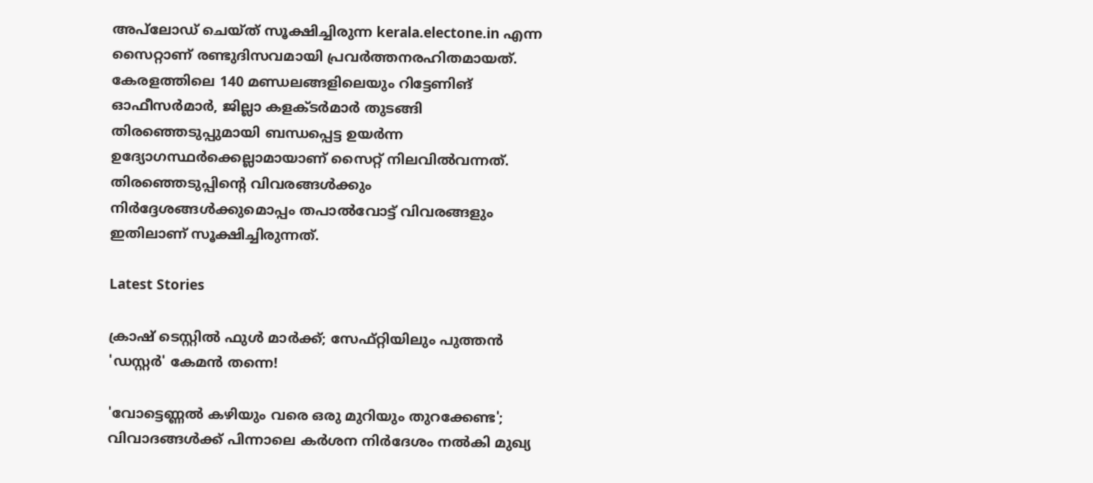അപ്‌ലോഡ് ചെയ്ത് സൂക്ഷിച്ചിരുന്ന kerala.electone.in എന്ന സൈറ്റാണ് രണ്ടുദിസവമായി പ്രവര്‍ത്തനരഹിതമായത്. കേരളത്തിലെ 140 മണ്ഡലങ്ങളിലെയും റിട്ടേണിങ് ഓഫീസര്‍മാര്‍, ജില്ലാ കളക്ടര്‍മാര്‍ തുടങ്ങി തിരഞ്ഞെടുപ്പുമായി ബന്ധപ്പെട്ട ഉയര്‍ന്ന ഉദ്യോഗസ്ഥര്‍ക്കെല്ലാമായാണ് സൈറ്റ് നിലവില്‍വന്നത്. തിരഞ്ഞെടുപ്പിന്റെ വിവരങ്ങള്‍ക്കും നിര്‍ദ്ദേശങ്ങള്‍ക്കുമൊപ്പം തപാല്‍വോട്ട് വിവരങ്ങളും ഇതിലാണ് സൂക്ഷിച്ചിരുന്നത്.

Latest Stories

ക്രാഷ് ടെസ്റ്റിൽ ഫുൾ മാർക്ക്; സേഫ്റ്റിയിലും പുത്തൻ 'ഡസ്റ്റർ' കേമൻ തന്നെ!

'വോട്ടെണ്ണല്‍ കഴിയും വരെ ഒരു മുറിയും തുറക്കേണ്ട'; വിവാദങ്ങള്‍ക്ക് പിന്നാലെ കര്‍ശന നിര്‍ദേശം നല്‍കി മുഖ്യ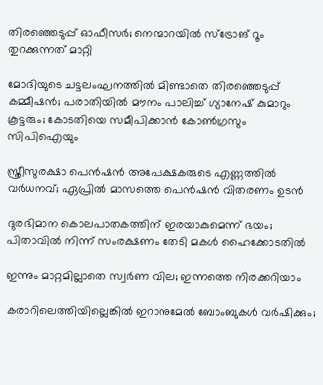തിരഞ്ഞെടുപ്പ് ഓഫീസര്‍; നെന്മാറയില്‍ സ്‌ട്രോങ് റൂം തുറക്കുന്നത് മാറ്റി

മോദിയുടെ ചട്ടലംഘനത്തില്‍ മിണ്ടാതെ തിരഞ്ഞെടുപ്പ് കമ്മീഷന്‍; പരാതിയില്‍ മൗനം പാലിച്ച് ഗ്യാനേഷ് കുമാറും കൂട്ടരും; കോടതിയെ സമീപിക്കാന്‍ കോണ്‍ഗ്രസും സിപിഐയും

സ്ത്രീസുരക്ഷാ പെന്‍ഷന്‍ അപേക്ഷകരുടെ എണ്ണത്തിൽ വർധനവ്; ഏപ്രില്‍ മാസത്തെ പെന്‍ഷന്‍ വിതരണം ഉടന്‍

ദുരഭിമാന കൊലപാതകത്തിന് ഇരയാകുമെന്ന് ഭയം; പിതാവിൽ നിന്ന് സംരക്ഷണം തേടി മകൾ ഹൈക്കോടതിൽ

ഇന്നും മാറ്റമില്ലാതെ സ്വർണ വില; ഇന്നത്തെ നിരക്കറിയാം

കരാറിലെത്തിയില്ലെങ്കില്‍ ഇറാനുമേല്‍ ബോംബുകള്‍ വര്‍ഷിക്കും;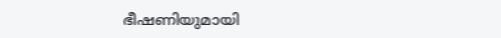ഭീഷണിയുമായി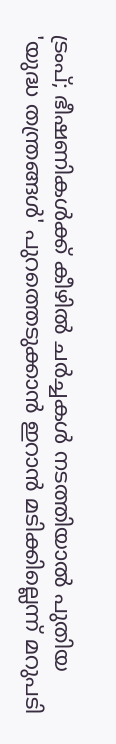ട്രംപ്; ഭീഷണികള്‍ക്ക് കീഴില്‍ ചര്‍ച്ചകള്‍ നടത്തിയാല്‍ പുതിയ 'യുദ്ധ തന്ത്രങ്ങള്‍' പുറത്തെടുക്കാന്‍ ഇറാന്‍ മടിക്കില്ലെന്ന് മറുപടി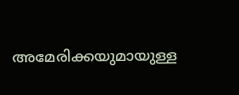അമേരിക്കയുമായുള്ള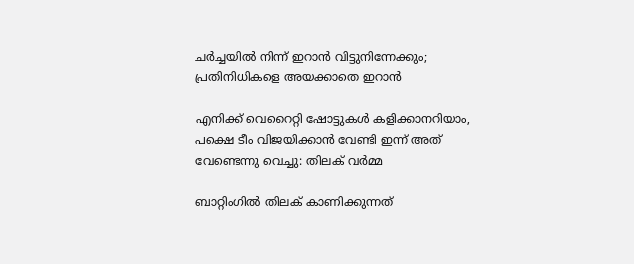ചര്‍ച്ചയില്‍ നിന്ന് ഇറാന്‍ വിട്ടുനിന്നേക്കും; പ്രതിനിധികളെ അയക്കാതെ ഇറാന്‍

എനിക്ക് വെറൈറ്റി ഷോട്ടുകൾ കളിക്കാനറിയാം, പക്ഷെ ടീം വിജയിക്കാൻ വേണ്ടി ഇന്ന് അത് വേണ്ടെന്നു വെച്ചു: തിലക് വർമ്മ

ബാറ്റിംഗിൽ തിലക് കാണിക്കുന്നത്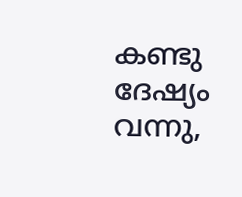കണ്ടു ദേഷ്യം വന്നു,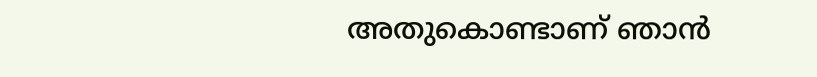അതുകൊണ്ടാണ് ഞാൻ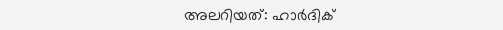അലറിയത്: ഹാർദിക്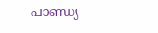പാണ്ഡ്യ